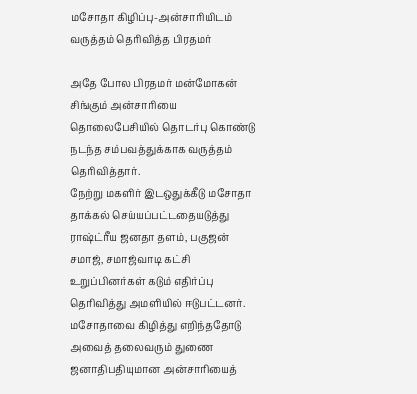மசோதா கிழிப்பு-அன்சாரியிடம் வருத்தம் தெரிவித்த பிரதமர்

அதே போல பிரதமர் மன்மோகன் சிங்கும் அன்சாரியை தொலைபேசியில் தொடர்பு கொண்டு நடந்த சம்பவத்துக்காக வருத்தம் தெரிவித்தார்.
நேற்று மகளிர் இடஒதுக்கீடு மசோதா தாக்கல் செய்யப்பட்டதையடுத்து ராஷ்ட்ரீய ஜனதா தளம், பகுஜன் சமாஜ், சமாஜ்வாடி கட்சி உறுப்பினர்கள் கடும் எதிர்ப்பு தெரிவித்து அமளியில் ஈடுபட்டனர்.
மசோதாவை கிழித்து எறிந்ததோடு அவைத் தலைவரும் துணை ஜனாதிபதியுமான அன்சாரியைத்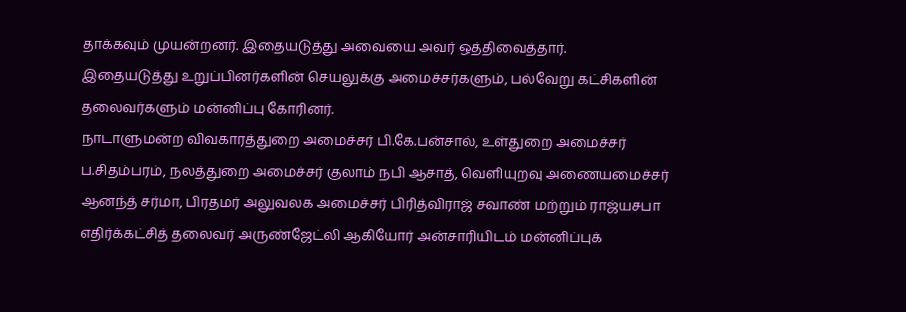தாக்கவும் முயன்றனர். இதையடுத்து அவையை அவர் ஒத்திவைத்தார்.
இதையடுத்து உறுப்பினர்களின் செயலுக்கு அமைச்சர்களும், பல்வேறு கட்சிகளின் தலைவர்களும் மன்னிப்பு கோரினர்.
நாடாளுமன்ற விவகாரத்துறை அமைச்சர் பி.கே.பன்சால், உள்துறை அமைச்சர் ப.சிதம்பரம், நலத்துறை அமைச்சர் குலாம் நபி ஆசாத், வெளியுறவு அணையமைச்சர் ஆனந்த் சர்மா, பிரதமர் அலுவலக அமைச்சர் பிரித்விராஜ் சவாண் மற்றும் ராஜ்யசபா எதிர்க்கட்சித் தலைவர் அருண்ஜேட்லி ஆகியோர் அன்சாரியிடம் மன்னிப்புக்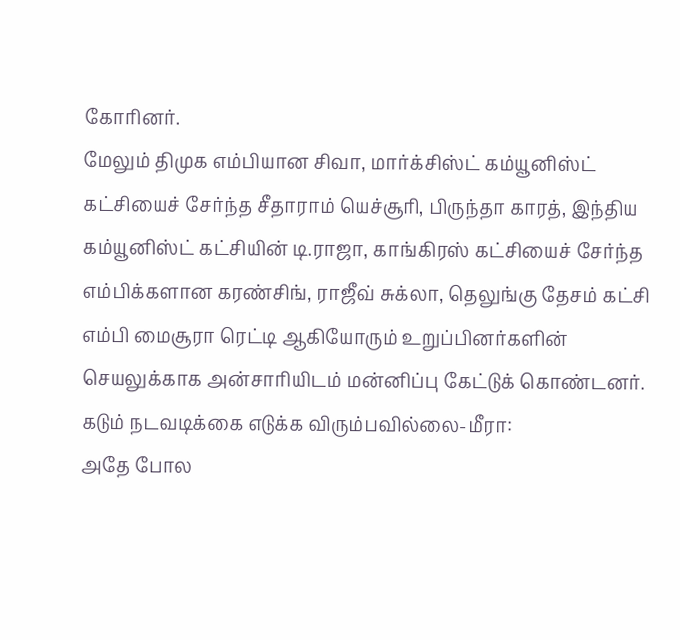கோரினர்.
மேலும் திமுக எம்பியான சிவா, மார்க்சிஸ்ட் கம்யூனிஸ்ட் கட்சியைச் சேர்ந்த சீதாராம் யெச்சூரி, பிருந்தா காரத், இந்திய கம்யூனிஸ்ட் கட்சியின் டி.ராஜா, காங்கிரஸ் கட்சியைச் சேர்ந்த எம்பிக்களான கரண்சிங், ராஜீவ் சுக்லா, தெலுங்கு தேசம் கட்சி எம்பி மைசூரா ரெட்டி ஆகியோரும் உறுப்பினர்களின் செயலுக்காக அன்சாரியிடம் மன்னிப்பு கேட்டுக் கொண்டனர்.
கடும் நடவடிக்கை எடுக்க விரும்பவில்லை-மீரா:
அதே போல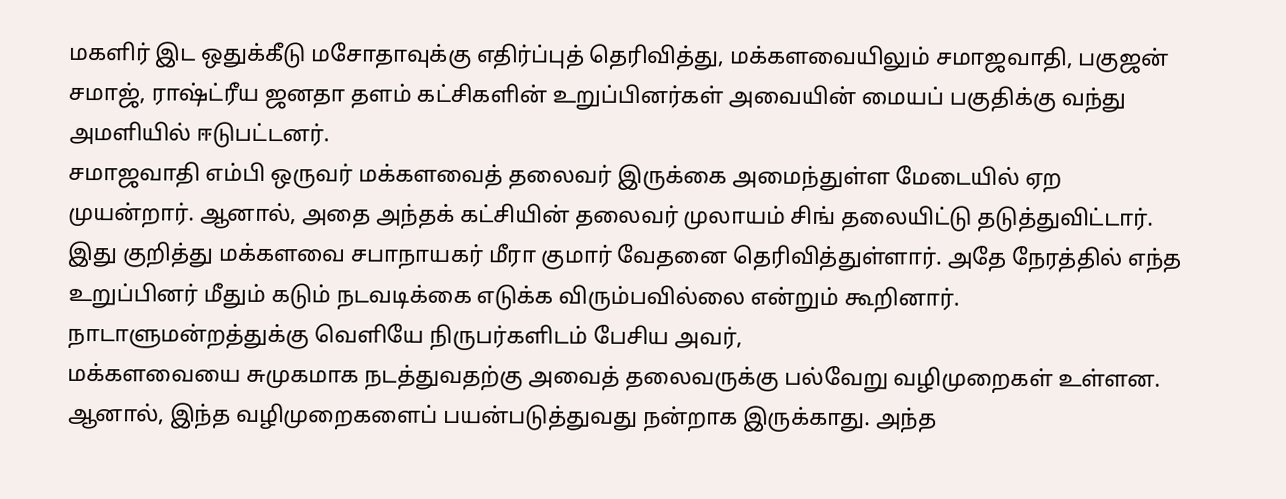மகளிர் இட ஒதுக்கீடு மசோதாவுக்கு எதிர்ப்புத் தெரிவித்து, மக்களவையிலும் சமாஜவாதி, பகுஜன் சமாஜ், ராஷ்ட்ரீய ஜனதா தளம் கட்சிகளின் உறுப்பினர்கள் அவையின் மையப் பகுதிக்கு வந்து அமளியில் ஈடுபட்டனர்.
சமாஜவாதி எம்பி ஒருவர் மக்களவைத் தலைவர் இருக்கை அமைந்துள்ள மேடையில் ஏற முயன்றார். ஆனால், அதை அந்தக் கட்சியின் தலைவர் முலாயம் சிங் தலையிட்டு தடுத்துவிட்டார்.
இது குறித்து மக்களவை சபாநாயகர் மீரா குமார் வேதனை தெரிவித்துள்ளார். அதே நேரத்தில் எந்த உறுப்பினர் மீதும் கடும் நடவடிக்கை எடுக்க விரும்பவில்லை என்றும் கூறினார்.
நாடாளுமன்றத்துக்கு வெளியே நிருபர்களிடம் பேசிய அவர்,
மக்களவையை சுமுகமாக நடத்துவதற்கு அவைத் தலைவருக்கு பல்வேறு வழிமுறைகள் உள்ளன. ஆனால், இந்த வழிமுறைகளைப் பயன்படுத்துவது நன்றாக இருக்காது. அந்த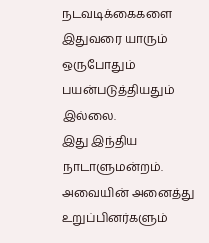நடவடிக்கைகளை இதுவரை யாரும் ஒருபோதும் பயன்படுத்தியதும் இல்லை.
இது இந்திய நாடாளுமன்றம். அவையின் அனைத்து உறுப்பினர்களும்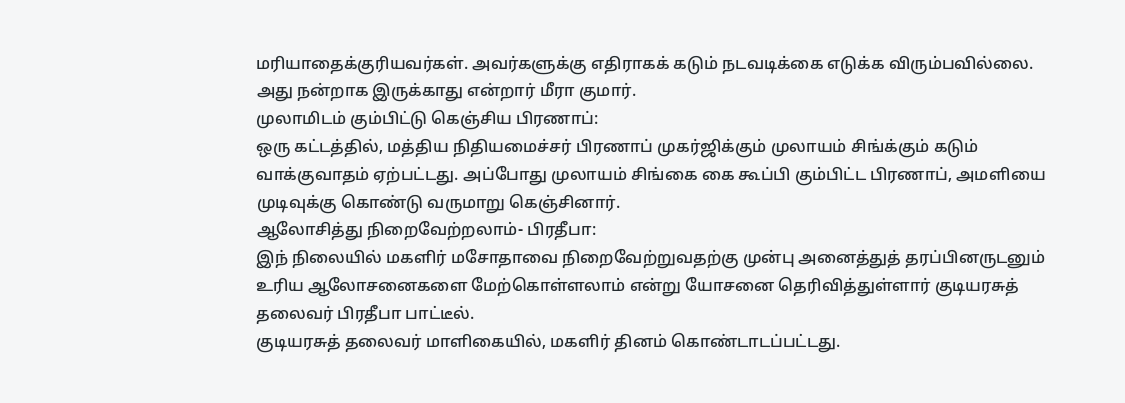மரியாதைக்குரியவர்கள். அவர்களுக்கு எதிராகக் கடும் நடவடிக்கை எடுக்க விரும்பவில்லை. அது நன்றாக இருக்காது என்றார் மீரா குமார்.
முலாமிடம் கும்பிட்டு கெஞ்சிய பிரணாப்:
ஒரு கட்டத்தில், மத்திய நிதியமைச்சர் பிரணாப் முகர்ஜிக்கும் முலாயம் சிங்க்கும் கடும் வாக்குவாதம் ஏற்பட்டது. அப்போது முலாயம் சிங்கை கை கூப்பி கும்பிட்ட பிரணாப், அமளியை முடிவுக்கு கொண்டு வருமாறு கெஞ்சினார்.
ஆலோசித்து நிறைவேற்றலாம்- பிரதீபா:
இந் நிலையில் மகளிர் மசோதாவை நிறைவேற்றுவதற்கு முன்பு அனைத்துத் தரப்பினருடனும் உரிய ஆலோசனைகளை மேற்கொள்ளலாம் என்று யோசனை தெரிவித்துள்ளார் குடியரசுத் தலைவர் பிரதீபா பாட்டீல்.
குடியரசுத் தலைவர் மாளிகையில், மகளிர் தினம் கொண்டாடப்பட்டது.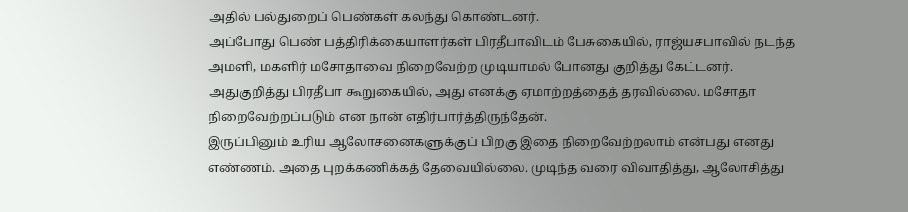அதில் பல்துறைப் பெண்கள் கலந்து கொண்டனர்.
அப்போது பெண் பத்திரிக்கையாளர்கள் பிரதீபாவிடம் பேசுகையில், ராஜ்யசபாவில் நடந்த அமளி, மகளிர் மசோதாவை நிறைவேற்ற முடியாமல் போனது குறித்து கேட்டனர்.
அதுகுறித்து பிரதீபா கூறுகையில், அது எனக்கு ஏமாற்றத்தைத் தரவில்லை. மசோதா நிறைவேற்றப்படும் என நான் எதிர்பார்த்திருந்தேன்.
இருப்பினும் உரிய ஆலோசனைகளுக்குப் பிறகு இதை நிறைவேற்றலாம் என்பது எனது எண்ணம். அதை புறக்கணிக்கத் தேவையில்லை. முடிந்த வரை விவாதித்து, ஆலோசித்து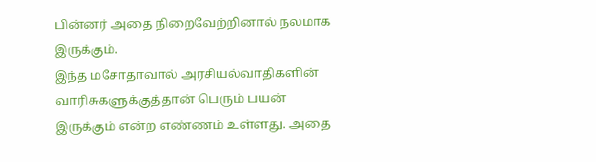பின்னர் அதை நிறைவேற்றினால் நலமாக இருக்கும்.
இந்த மசோதாவால் அரசியல்வாதிகளின் வாரிசுகளுக்குத்தான் பெரும் பயன் இருக்கும் என்ற எண்ணம் உள்ளது. அதை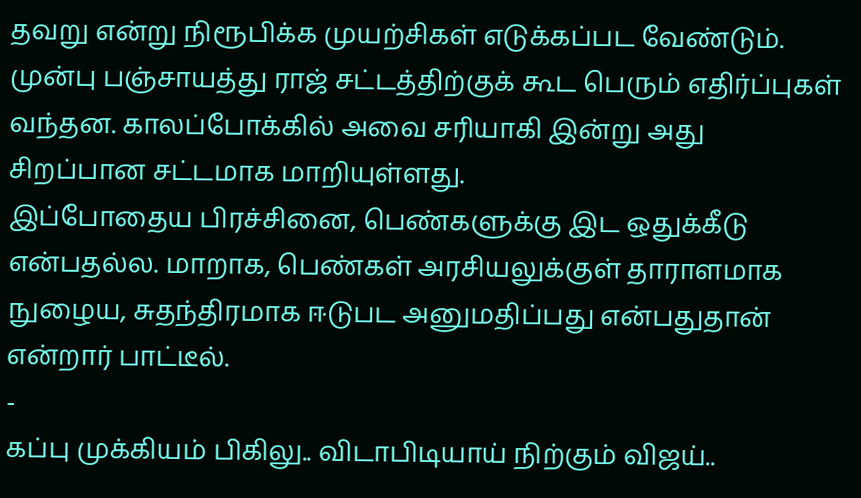தவறு என்று நிரூபிக்க முயற்சிகள் எடுக்கப்பட வேண்டும்.
முன்பு பஞ்சாயத்து ராஜ் சட்டத்திற்குக் கூட பெரும் எதிர்ப்புகள் வந்தன. காலப்போக்கில் அவை சரியாகி இன்று அது சிறப்பான சட்டமாக மாறியுள்ளது.
இப்போதைய பிரச்சினை, பெண்களுக்கு இட ஒதுக்கீடு என்பதல்ல. மாறாக, பெண்கள் அரசியலுக்குள் தாராளமாக நுழைய, சுதந்திரமாக ஈடுபட அனுமதிப்பது என்பதுதான் என்றார் பாட்டீல்.
-
கப்பு முக்கியம் பிகிலு.. விடாபிடியாய் நிற்கும் விஜய்..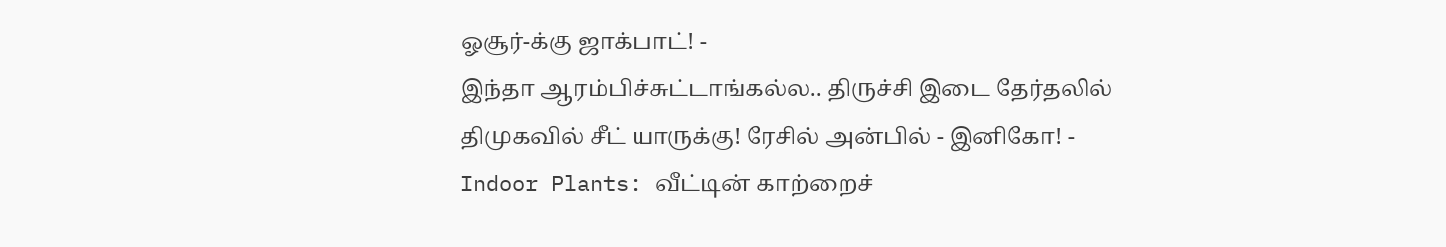ஓசூர்-க்கு ஜாக்பாட்! -
இந்தா ஆரம்பிச்சுட்டாங்கல்ல.. திருச்சி இடை தேர்தலில் திமுகவில் சீட் யாருக்கு! ரேசில் அன்பில் - இனிகோ! -
Indoor Plants: வீட்டின் காற்றைச்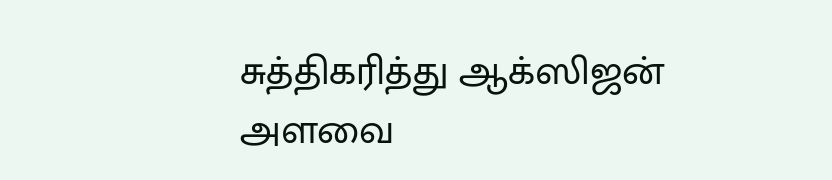சுத்திகரித்து ஆக்ஸிஜன் அளவை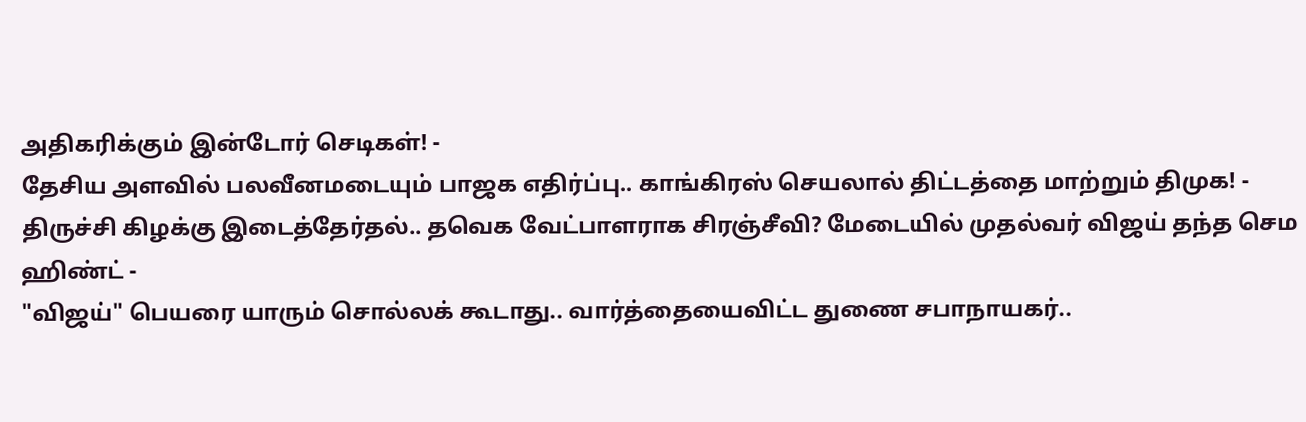அதிகரிக்கும் இன்டோர் செடிகள்! -
தேசிய அளவில் பலவீனமடையும் பாஜக எதிர்ப்பு.. காங்கிரஸ் செயலால் திட்டத்தை மாற்றும் திமுக! -
திருச்சி கிழக்கு இடைத்தேர்தல்.. தவெக வேட்பாளராக சிரஞ்சீவி? மேடையில் முதல்வர் விஜய் தந்த செம ஹிண்ட் -
"விஜய்" பெயரை யாரும் சொல்லக் கூடாது.. வார்த்தையைவிட்ட துணை சபாநாயகர்..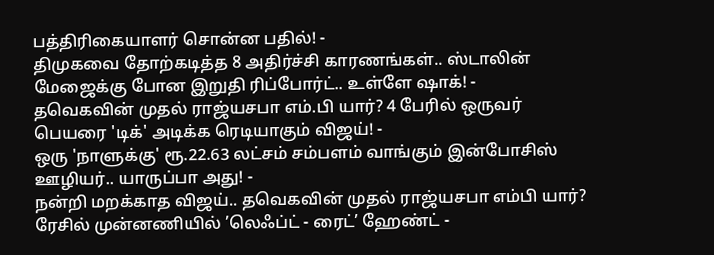பத்திரிகையாளர் சொன்ன பதில்! -
திமுகவை தோற்கடித்த 8 அதிர்ச்சி காரணங்கள்.. ஸ்டாலின் மேஜைக்கு போன இறுதி ரிப்போர்ட்.. உள்ளே ஷாக்! -
தவெகவின் முதல் ராஜ்யசபா எம்.பி யார்? 4 பேரில் ஒருவர் பெயரை 'டிக்' அடிக்க ரெடியாகும் விஜய்! -
ஒரு 'நாளுக்கு' ரூ.22.63 லட்சம் சம்பளம் வாங்கும் இன்போசிஸ் ஊழியர்.. யாருப்பா அது! -
நன்றி மறக்காத விஜய்.. தவெகவின் முதல் ராஜ்யசபா எம்பி யார்? ரேசில் முன்னணியில் ’லெஃப்ட் - ரைட்’ ஹேண்ட் -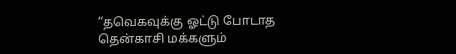“தவெகவுக்கு ஓட்டு போடாத தென்காசி மக்களும்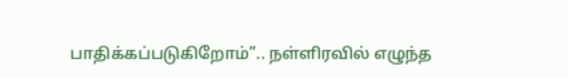பாதிக்கப்படுகிறோம்”.. நள்ளிரவில் எழுந்த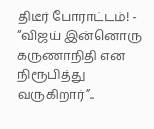திடீர் போராட்டம்! -
“விஜய் இன்னொரு கருணாநிதி என நிரூபித்து வருகிறார்”..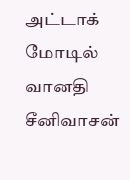அட்டாக் மோடில் வானதி சீனிவாசன்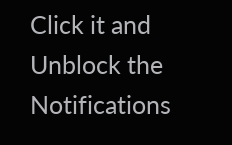Click it and Unblock the Notifications